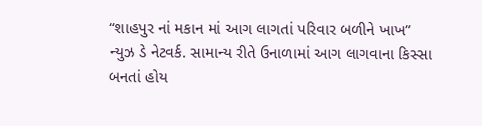“શાહપુર નાં મકાન માં આગ લાગતાં પરિવાર બળીને ખાખ”
ન્યુઝ ડે નેટવર્ક. સામાન્ય રીતે ઉનાળામાં આગ લાગવાના કિસ્સા બનતાં હોય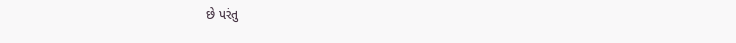છે પરંતુ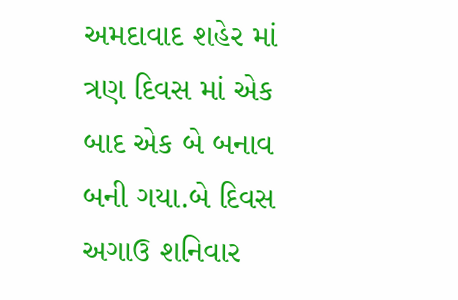અમદાવાદ શહેર માં ત્રણ દિવસ માં એક બાદ એક બે બનાવ બની ગયા.બે દિવસ અગાઉ શનિવાર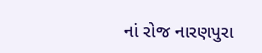નાં રોજ નારણપુરા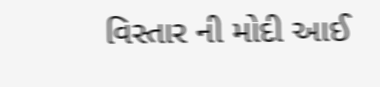વિસ્તાર ની મોદી આઈ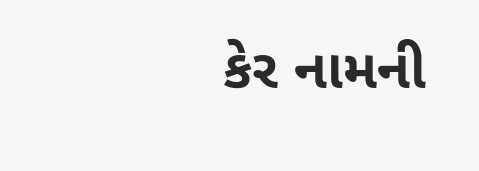કેર નામની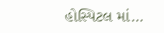હોસ્પિટલ માં…